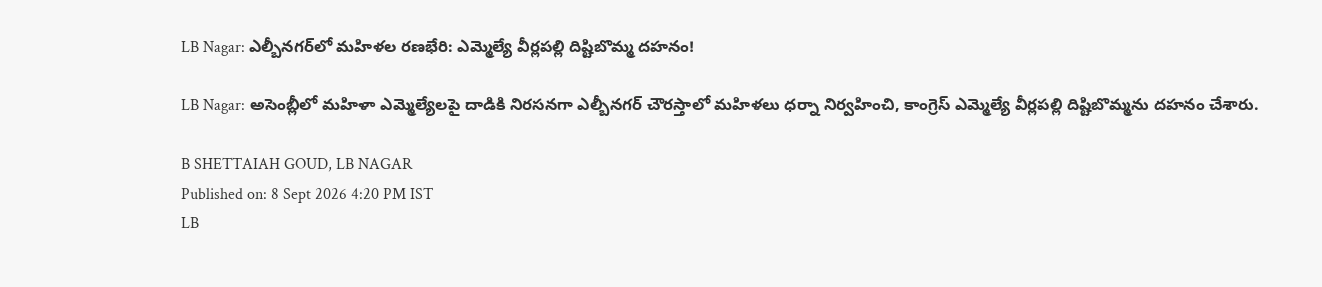LB Nagar: ఎల్బీనగర్‌లో మహిళల రణభేరి: ఎమ్మెల్యే వీర్లపల్లి దిష్టిబొమ్మ దహనం!

LB Nagar: అసెంబ్లీలో మహిళా ఎమ్మెల్యేలపై దాడికి నిరసనగా ఎల్బీనగర్ చౌరస్తాలో మహిళలు ధర్నా నిర్వహించి, కాంగ్రెస్ ఎమ్మెల్యే వీర్లపల్లి దిష్టిబొమ్మను దహనం చేశారు.

B SHETTAIAH GOUD, LB NAGAR
Published on: 8 Sept 2026 4:20 PM IST
LB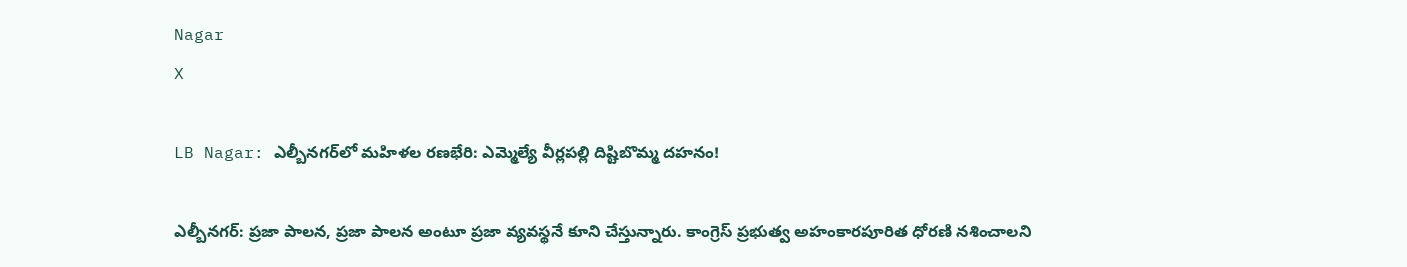Nagar
X

LB Nagar: ఎల్బీనగర్‌లో మహిళల రణభేరి: ఎమ్మెల్యే వీర్లపల్లి దిష్టిబొమ్మ దహనం!

ఎల్బీనగర్: ప్రజా పాలన, ప్రజా పాలన అంటూ ప్రజా వ్యవస్థనే కూని చేస్తున్నారు. కాంగ్రెస్ ప్రభుత్వ అహంకారపూరిత ధోరణి నశించాలని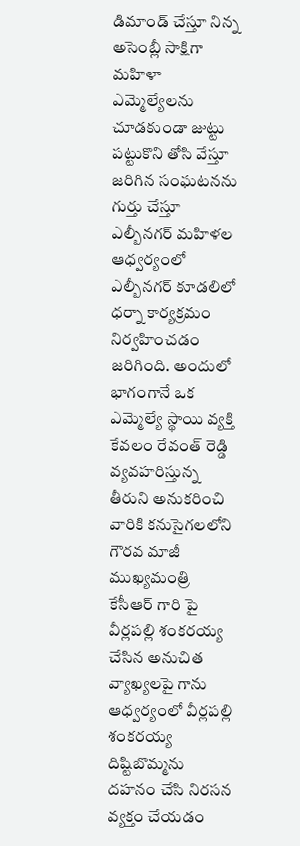డిమాండ్ చేస్తూ నిన్న అసెంబ్లీ సాక్షిగా మహిళా ఎమ్మెల్యేలను చూడకుండా జుట్టు పట్టుకొని తోసి వేస్తూ జరిగిన సంఘటనను గుర్తు చేస్తూ ఎల్బీనగర్ మహిళల ఆధ్వర్యంలో ఎల్బీనగర్ కూడలిలో ధర్నా కార్యక్రమం నిర్వహించడం జరిగింది. అందులో భాగంగానే ఒక ఎమ్మెల్యే స్థాయి వ్యక్తి కేవలం రేవంత్ రెడ్డి వ్యవహరిస్తున్న తీరుని అనుకరించి వారికి కనుసైగలలోని గౌరవ మాజీ ముఖ్యమంత్రి కేసీఆర్ గారి పై వీర్లపల్లి శంకరయ్య చేసిన అనుచిత వ్యాఖ్యలపై గాను ఆధ్వర్యంలో వీర్లపల్లి శంకరయ్య దిష్టిబొమ్మను దహనం చేసి నిరసన వ్యక్తం చేయడం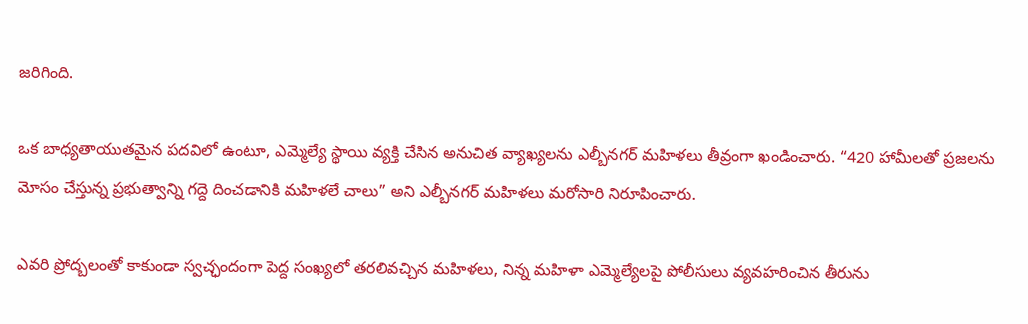జరిగింది.

ఒక బాధ్యతాయుతమైన పదవిలో ఉంటూ, ఎమ్మెల్యే స్థాయి వ్యక్తి చేసిన అనుచిత వ్యాఖ్యలను ఎల్బీనగర్ మహిళలు తీవ్రంగా ఖండించారు. “420 హామీలతో ప్రజలను మోసం చేస్తున్న ప్రభుత్వాన్ని గద్దె దించడానికి మహిళలే చాలు” అని ఎల్బీనగర్ మహిళలు మరోసారి నిరూపించారు.

ఎవరి ప్రోద్బలంతో కాకుండా స్వచ్ఛందంగా పెద్ద సంఖ్యలో తరలివచ్చిన మహిళలు, నిన్న మహిళా ఎమ్మెల్యేలపై పోలీసులు వ్యవహరించిన తీరును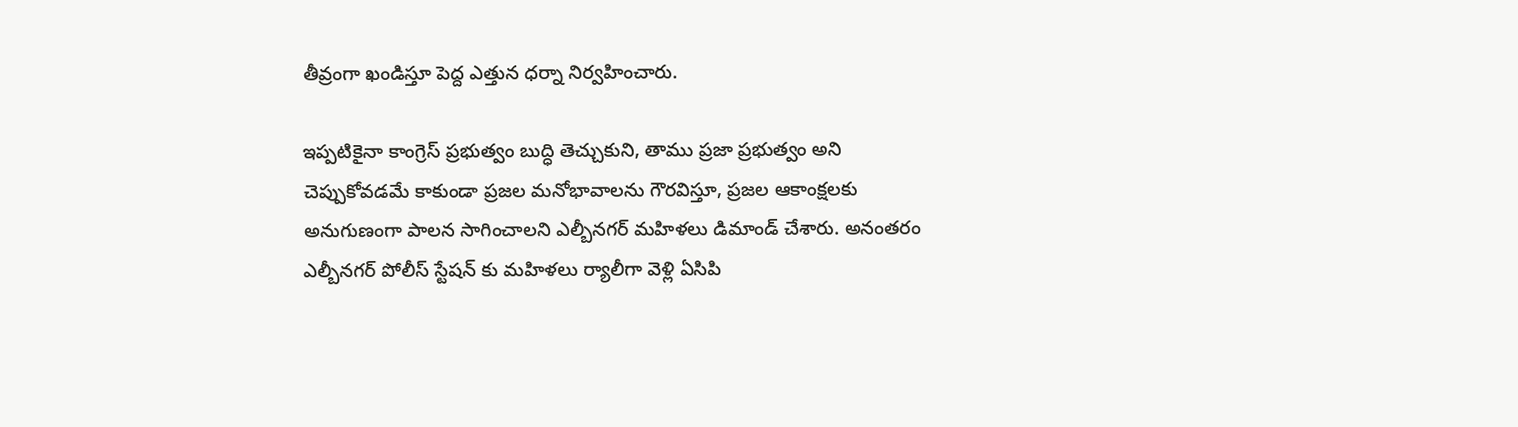తీవ్రంగా ఖండిస్తూ పెద్ద ఎత్తున ధర్నా నిర్వహించారు.

ఇప్పటికైనా కాంగ్రెస్ ప్రభుత్వం బుద్ధి తెచ్చుకుని, తాము ప్రజా ప్రభుత్వం అని చెప్పుకోవడమే కాకుండా ప్రజల మనోభావాలను గౌరవిస్తూ, ప్రజల ఆకాంక్షలకు అనుగుణంగా పాలన సాగించాలని ఎల్బీనగర్ మహిళలు డిమాండ్ చేశారు. అనంతరం ఎల్బీనగర్ పోలీస్ స్టేషన్ కు మహిళలు ర్యాలీగా వెళ్లి ఏసిపి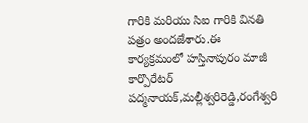గారికి మరియు సిఐ గారికి వినతి పత్రం అందజేశారు.ఈ కార్యక్రమంలో హస్తినాపురం మాజీ కార్పొరేటర్ పద్మనాయక్,మల్లీశ్వరిరెడ్డి,రంగేశ్వరి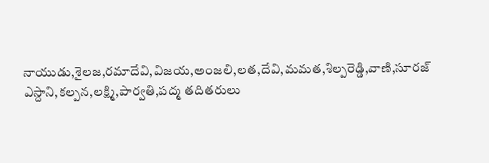నాయుడు,శైలజ,రమాదేవి,విజయ,అంజలి,లత,దేవి,మమత,శిల్పరెడ్డి,వాణి,సూరజ్ ఎస్దాని,కల్పన,లక్ష్మి,పార్వతి,పద్మ తదితరులు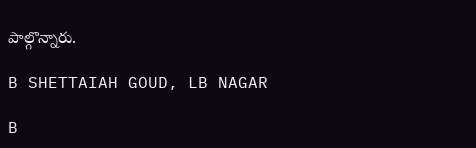పాల్గొన్నారు.

B SHETTAIAH GOUD, LB NAGAR

B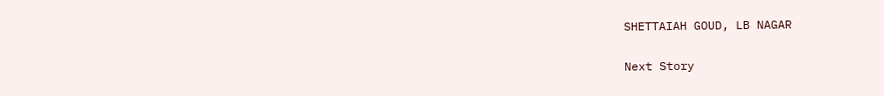SHETTAIAH GOUD, LB NAGAR

Next Story